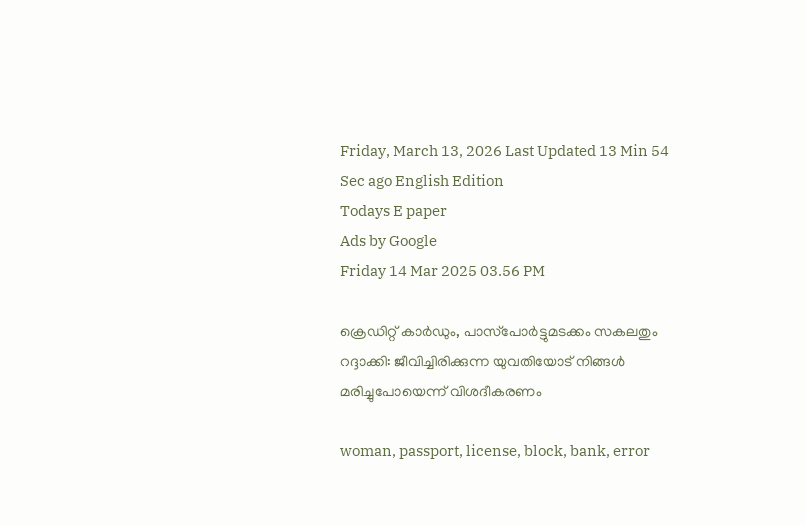Friday, March 13, 2026 Last Updated 13 Min 54 Sec ago English Edition
Todays E paper
Ads by Google
Friday 14 Mar 2025 03.56 PM

ക്രെഡിറ്റ് കാര്‍ഡും, പാസ്‌പോര്‍ട്ടുമടക്കം സകലതും റദ്ദാക്കി: ജീവിച്ചിരിക്കുന്ന യുവതിയോട് നിങ്ങള്‍ മരിച്ചുപോയെന്ന് വിശദീകരണം

woman, passport, license, block, bank, error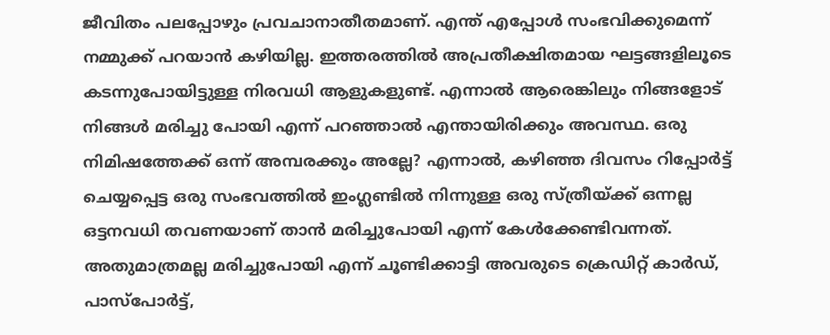ജീവിതം പലപ്പോഴും പ്രവചാനാതീതമാണ്. എന്ത് എപ്പോള്‍ സംഭവിക്കുമെന്ന് നമ്മുക്ക് പറയാന്‍ കഴിയില്ല. ഇത്തരത്തില്‍ അപ്രതീക്ഷിതമായ ഘട്ടങ്ങളിലൂടെ കടന്നുപോയിട്ടുള്ള നിരവധി ആളുകളുണ്ട്. എന്നാല്‍ ആരെങ്കിലും നിങ്ങളോട് നിങ്ങള്‍ മരിച്ചു പോയി എന്ന് പറഞ്ഞാല്‍ എന്തായിരിക്കും അവസ്ഥ. ഒരു നിമിഷത്തേക്ക് ഒന്ന് അമ്പരക്കും അല്ലേ? എന്നാല്‍, കഴിഞ്ഞ ദിവസം റിപ്പോര്‍ട്ട് ചെയ്യപ്പെട്ട ഒരു സംഭവത്തില്‍ ഇംഗ്ലണ്ടില്‍ നിന്നുള്ള ഒരു സ്ത്രീയ്ക്ക് ഒന്നല്ല ഒട്ടനവധി തവണയാണ് താന്‍ മരിച്ചുപോയി എന്ന് കേള്‍ക്കേണ്ടിവന്നത്. അതുമാത്രമല്ല മരിച്ചുപോയി എന്ന് ചൂണ്ടിക്കാട്ടി അവരുടെ ക്രെഡിറ്റ് കാര്‍ഡ്, പാസ്‌പോര്‍ട്ട്,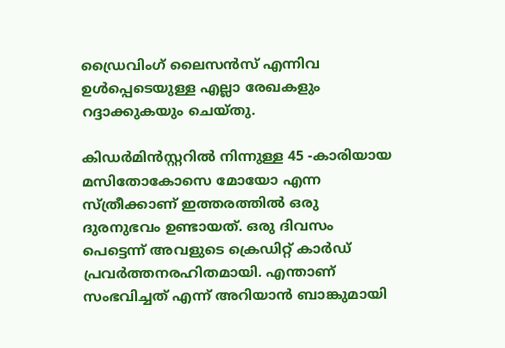ഡ്രൈവിംഗ് ലൈസന്‍സ് എന്നിവ ഉള്‍പ്പെടെയുള്ള എല്ലാ രേഖകളും റദ്ദാക്കുകയും ചെയ്തു.

കിഡര്‍മിന്‍സ്റ്ററില്‍ നിന്നുള്ള 45 -കാരിയായ മസിതോകോസെ മോയോ എന്ന സ്ത്രീക്കാണ് ഇത്തരത്തില്‍ ഒരു ദുരനുഭവം ഉണ്ടായത്. ഒരു ദിവസം പെട്ടെന്ന് അവളുടെ ക്രെഡിറ്റ് കാര്‍ഡ് പ്രവര്‍ത്തനരഹിതമായി. എന്താണ് സംഭവിച്ചത് എന്ന് അറിയാന്‍ ബാങ്കുമായി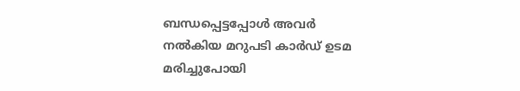ബന്ധപ്പെട്ടപ്പോള്‍ അവര്‍ നല്‍കിയ മറുപടി കാര്‍ഡ് ഉടമ മരിച്ചുപോയി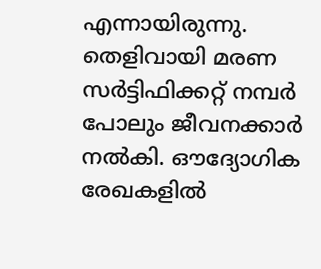എന്നായിരുന്നു. തെളിവായി മരണ സര്‍ട്ടിഫിക്കറ്റ് നമ്പര്‍ പോലും ജീവനക്കാര്‍ നല്‍കി. ഔദ്യോഗിക രേഖകളില്‍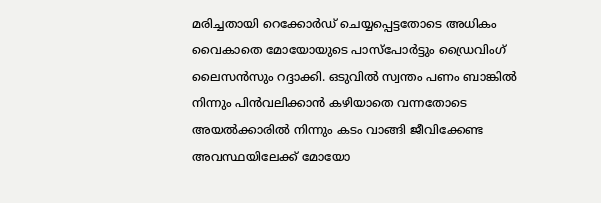മരിച്ചതായി റെക്കോര്‍ഡ് ചെയ്യപ്പെട്ടതോടെ അധികം വൈകാതെ മോയോയുടെ പാസ്‌പോര്‍ട്ടും ഡ്രൈവിംഗ് ലൈസന്‍സും റദ്ദാക്കി. ഒടുവില്‍ സ്വന്തം പണം ബാങ്കില്‍ നിന്നും പിന്‍വലിക്കാന്‍ കഴിയാതെ വന്നതോടെ അയല്‍ക്കാരില്‍ നിന്നും കടം വാങ്ങി ജീവിക്കേണ്ട അവസ്ഥയിലേക്ക് മോയോ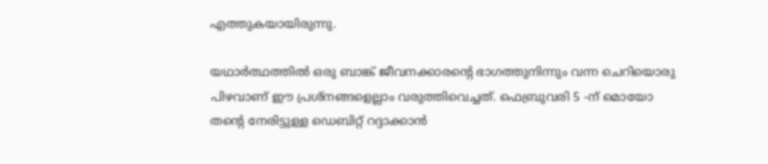എത്തുകയായിരുന്നു.

യഥാര്‍ത്ഥത്തില്‍ ഒരു ബാങ്ക് ജീവനക്കാരന്റെ ഭാഗത്തുനിന്നും വന്ന ചെറിയൊരു പിഴവാണ് ഈ പ്രശ്‌നങ്ങളെല്ലാം വരുത്തിവെച്ചത്. ഫെബ്രുവരി 5 -ന് മൊയോ തന്റെ നേരിട്ടുള്ള ഡെബിറ്റ് റദ്ദാക്കാന്‍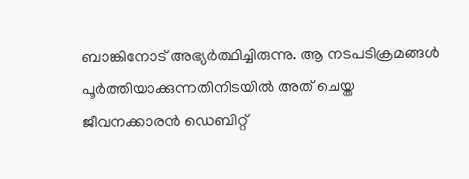ബാങ്കിനോട് അഭ്യര്‍ത്ഥിച്ചിരുന്നു. ആ നടപടിക്രമങ്ങള്‍ പൂര്‍ത്തിയാക്കുന്നതിനിടയില്‍ അത് ചെയ്ത ജീവനക്കാരന്‍ ഡെബിറ്റ്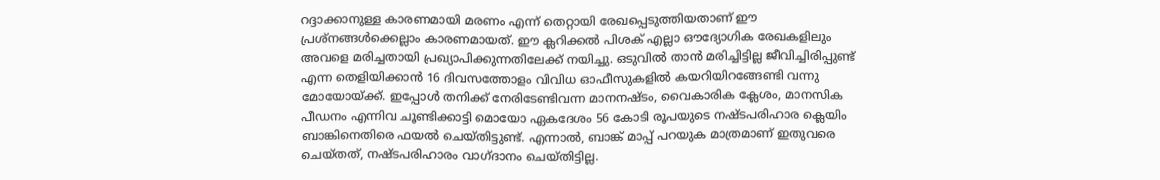റദ്ദാക്കാനുള്ള കാരണമായി മരണം എന്ന് തെറ്റായി രേഖപ്പെടുത്തിയതാണ് ഈ പ്രശ്‌നങ്ങള്‍ക്കെല്ലാം കാരണമായത്. ഈ ക്ലറിക്കല്‍ പിശക് എല്ലാ ഔദ്യോഗിക രേഖകളിലും അവളെ മരിച്ചതായി പ്രഖ്യാപിക്കുന്നതിലേക്ക് നയിച്ചു. ഒടുവില്‍ താന്‍ മരിച്ചിട്ടില്ല ജീവിച്ചിരിപ്പുണ്ട് എന്ന തെളിയിക്കാന്‍ 16 ദിവസത്തോളം വിവിധ ഓഫീസുകളില്‍ കയറിയിറങ്ങേണ്ടി വന്നു മോയോയ്ക്ക്. ഇപ്പോള്‍ തനിക്ക് നേരിടേണ്ടിവന്ന മാനനഷ്ടം, വൈകാരിക ക്ലേശം, മാനസിക പീഡനം എന്നിവ ചൂണ്ടിക്കാട്ടി മൊയോ ഏകദേശം 56 കോടി രൂപയുടെ നഷ്ടപരിഹാര ക്ലെയിം ബാങ്കിനെതിരെ ഫയല്‍ ചെയ്തിട്ടുണ്ട്. എന്നാല്‍, ബാങ്ക് മാപ്പ് പറയുക മാത്രമാണ് ഇതുവരെ ചെയ്തത്, നഷ്ടപരിഹാരം വാഗ്ദാനം ചെയ്തിട്ടില്ല.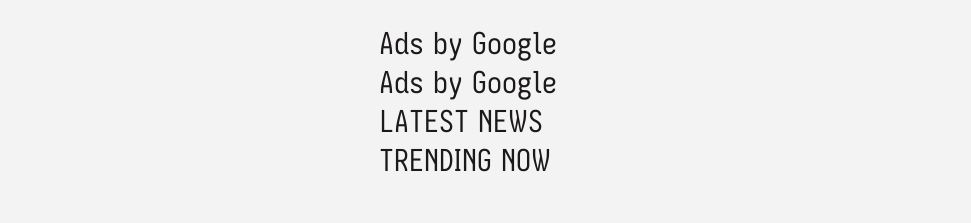Ads by Google
Ads by Google
LATEST NEWS
TRENDING NOW